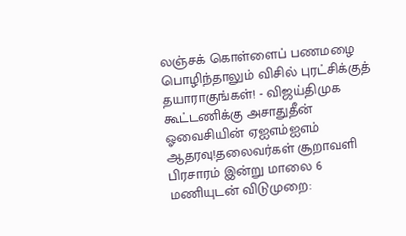லஞ்சக் கொள்ளைப் பணமழை பொழிந்தாலும் விசில் புரட்சிக்குத் தயாராகுங்கள்! - விஜய்திமுக கூட்டணிக்கு அசாதுதீன் ஓவைசியின் ஏஐஎம்ஐஎம் ஆதரவு!தலைவர்கள் சூறாவளி பிரசாரம் இன்று மாலை 6 மணியுடன் விடுமுறை: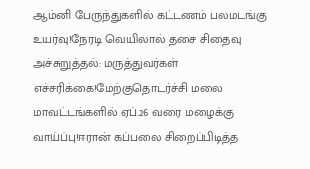ஆம்னி பேருந்துகளில் கட்டணம் பலமடங்கு உயர்வு!நேரடி வெயிலால் தசை சிதைவு அச்சுறுத்தல்: மருத்துவர்கள் எச்சரிக்கை!மேற்குதொடர்ச்சி மலை மாவட்டங்களில் ஏப்.26 வரை மழைக்கு வாய்ப்பு!ஈரான் கப்பலை சிறைப்பிடித்த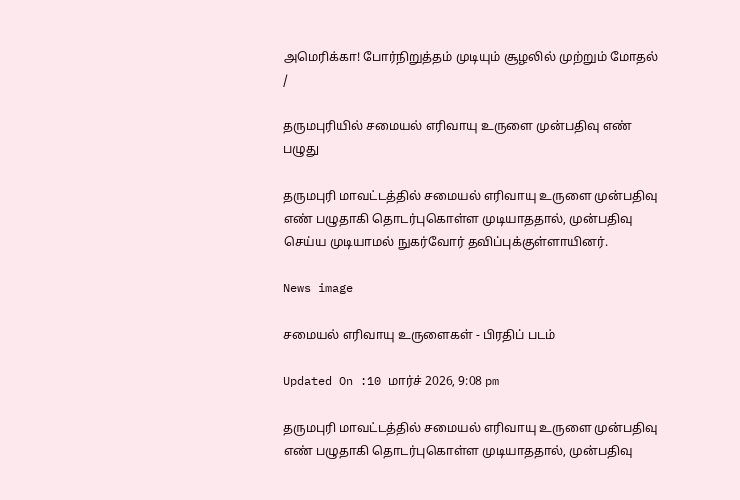அமெரிக்கா! போர்நிறுத்தம் முடியும் சூழலில் முற்றும் மோதல்
/

தருமபுரியில் சமையல் எரிவாயு உருளை முன்பதிவு எண் பழுது

தருமபுரி மாவட்டத்தில் சமையல் எரிவாயு உருளை முன்பதிவு எண் பழுதாகி தொடர்புகொள்ள முடியாததால், முன்பதிவு செய்ய முடியாமல் நுகர்வோர் தவிப்புக்குள்ளாயினர்.

News image

சமையல் எரிவாயு உருளைகள் - பிரதிப் படம்

Updated On :10 மார்ச் 2026, 9:08 pm

தருமபுரி மாவட்டத்தில் சமையல் எரிவாயு உருளை முன்பதிவு எண் பழுதாகி தொடர்புகொள்ள முடியாததால், முன்பதிவு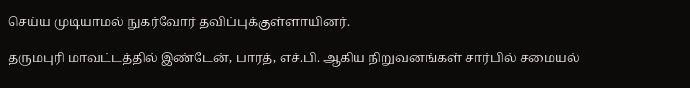செய்ய முடியாமல் நுகர்வோர் தவிப்புக்குள்ளாயினர்.

தருமபுரி மாவட்டத்தில் இண்டேன், பாரத், எச்.பி. ஆகிய நிறுவனங்கள் சார்பில் சமையல்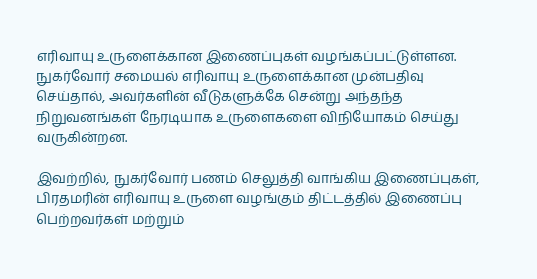எரிவாயு உருளைக்கான இணைப்புகள் வழங்கப்பட்டுள்ளன. நுகர்வோர் சமையல் எரிவாயு உருளைக்கான முன்பதிவு செய்தால், அவர்களின் வீடுகளுக்கே சென்று அந்தந்த நிறுவனங்கள் நேரடியாக உருளைகளை விநியோகம் செய்து வருகின்றன.

இவற்றில், நுகர்வோர் பணம் செலுத்தி வாங்கிய இணைப்புகள், பிரதமரின் எரிவாயு உருளை வழங்கும் திட்டத்தில் இணைப்பு பெற்றவர்கள் மற்றும்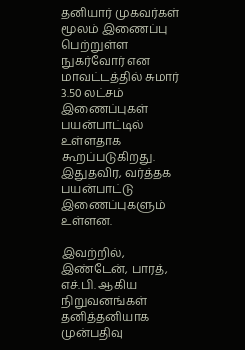தனியார் முகவர்கள் மூலம் இணைப்பு பெற்றுள்ள நுகர்வோர் என மாவட்டத்தில் சுமார் 3.50 லட்சம் இணைப்புகள் பயன்பாட்டில் உள்ளதாக கூறப்படுகிறது. இதுதவிர, வர்த்தக பயன்பாட்டு இணைப்புகளும் உள்ளன.

இவற்றில், இண்டேன், பாரத், எச்.பி. ஆகிய நிறுவனங்கள் தனித்தனியாக முன்பதிவு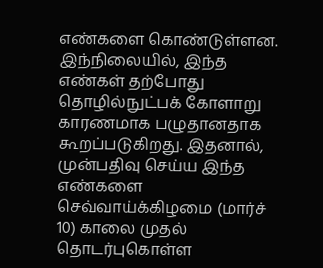எண்களை கொண்டுள்ளன. இந்நிலையில், இந்த எண்கள் தற்போது தொழில்நுட்பக் கோளாறு காரணமாக பழுதானதாக கூறப்படுகிறது. இதனால், முன்பதிவு செய்ய இந்த எண்களை செவ்வாய்க்கிழமை (மார்ச் 10) காலை முதல் தொடர்புகொள்ள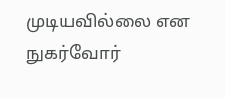முடியவில்லை என நுகர்வோர்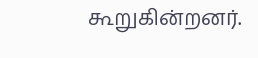கூறுகின்றனர்.